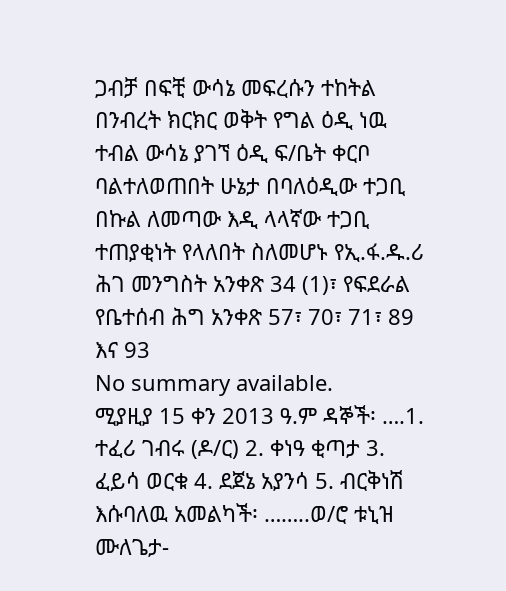ጋብቻ በፍቺ ውሳኔ መፍረሱን ተከትል በንብረት ክርክር ወቅት የግል ዕዲ ነዉ ተብል ውሳኔ ያገኘ ዕዲ ፍ/ቤት ቀርቦ ባልተለወጠበት ሁኔታ በባለዕዲው ተጋቢ በኩል ለመጣው እዲ ላላኛው ተጋቢ ተጠያቂነት የላለበት ስለመሆኑ የኢ.ፋ.ዱ.ሪ ሕገ መንግስት አንቀጽ 34 (1)፣ የፍደራል የቤተሰብ ሕግ አንቀጽ 57፣ 70፣ 71፣ 89 እና 93
No summary available.
ሚያዚያ 15 ቀን 2013 ዓ.ም ዳኞች፡ ….1. ተፈሪ ገብሩ (ዶ/ር) 2. ቀነዓ ቂጣታ 3. ፈይሳ ወርቁ 4. ደጀኔ አያንሳ 5. ብርቅነሽ እሱባለዉ አመልካች፡ ……..ወ/ሮ ቱኒዝ ሙለጌታ-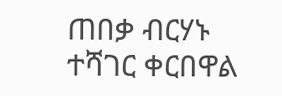ጠበቃ ብርሃኑ ተሻገር ቀርበዋል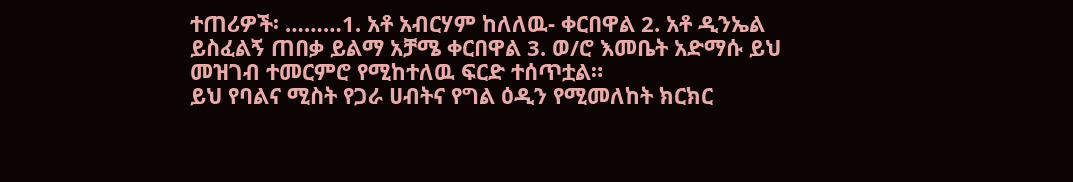ተጠሪዎች፡ ………1. አቶ አብርሃም ከለለዉ- ቀርበዋል 2. አቶ ዲንኤል ይስፈልኝ ጠበቃ ይልማ አቻሜ ቀርበዋል 3. ወ/ሮ እመቤት አድማሱ ይህ መዝገብ ተመርምሮ የሚከተለዉ ፍርድ ተሰጥቷል።
ይህ የባልና ሚስት የጋራ ሀብትና የግል ዕዲን የሚመለከት ክርክር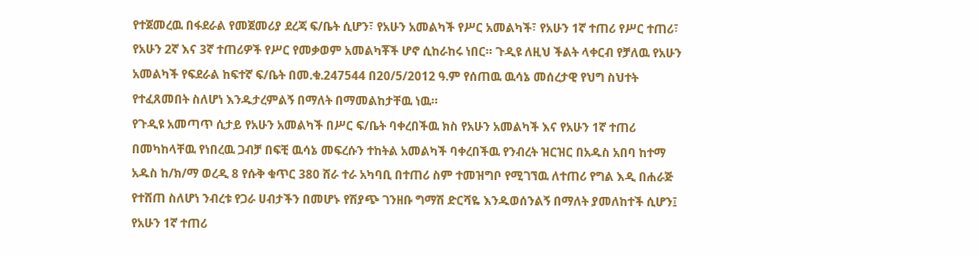የተጀመረዉ በፋደራል የመጀመሪያ ደረጃ ፍ/ቤት ሲሆን፣ የአሁን አመልካች የሥር አመልካች፣ የአሁን 1ኛ ተጠሪ የሥር ተጠሪ፣ የአሁን 2ኛ እና 3ኛ ተጠሪዎች የሥር የመቃወም አመልካቾች ሆኖ ሲከራከሩ ነበር። ጉዲዩ ለዚህ ችልት ላቀርብ የቻለዉ የአሁን አመልካች የፍደራል ከፍተኛ ፍ/ቤት በመ.ቁ.247544 በ20/5/2012 ዓ.ም የሰጠዉ ዉሳኔ መሰረታዊ የህግ ስህተት የተፈጸመበት ስለሆነ እንዱታረምልኝ በማለት በማመልከታቸዉ ነዉ።
የጉዲዩ አመጣጥ ሲታይ የአሁን አመልካች በሥር ፍ/ቤት ባቀረበችዉ ክስ የአሁን አመልካች እና የአሁን 1ኛ ተጠሪ በመካከላቸዉ የነበረዉ ጋብቻ በፍቺ ዉሳኔ መፍረሱን ተከትል አመልካች ባቀረበችዉ የንብረት ዝርዝር በአዱስ አበባ ከተማ አዱስ ከ/ክ/ማ ወረዲ 8 የሱቅ ቁጥር 380 ሸራ ተራ አካባቢ በተጠሪ ስም ተመዝግቦ የሚገኘዉ ለተጠሪ የግል እዲ በሐራጅ የተሸጠ ስለሆነ ንብረቱ የጋራ ሀብታችን በመሆኑ የሽያጭ ገንዘቡ ግማሽ ድርሻዬ እንዱወሰንልኝ በማለት ያመለከተች ሲሆን፤ የአሁን 1ኛ ተጠሪ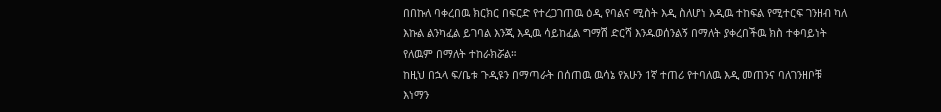በበኩለ ባቀረበዉ ክርክር በፍርድ የተረጋገጠዉ ዕዲ የባልና ሚስት እዲ ስለሆነ እዲዉ ተከፍል የሚተርፍ ገንዘብ ካለ እኩል ልንካፈል ይገባል እንጂ እዲዉ ሳይከፈል ግማሽ ድርሻ እንዱወሰንልኝ በማለት ያቀረበችዉ ክስ ተቀባይነት የለዉም በማለት ተከራክሯል።
ከዚህ በኋላ ፍ/ቤቱ ጉዲዩን በማጣራት በሰጠዉ ዉሳኔ የአሁን 1ኛ ተጠሪ የተባለዉ እዲ መጠንና ባለገንዘቦቹ እነማን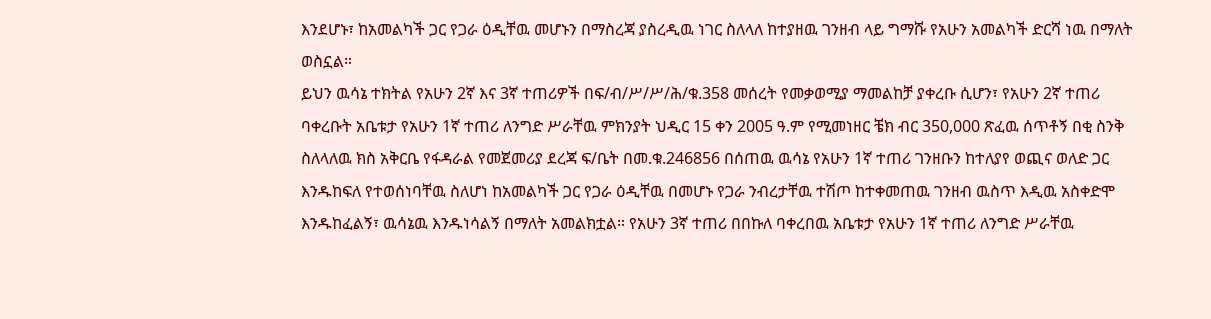እንደሆኑ፣ ከአመልካች ጋር የጋራ ዕዲቸዉ መሆኑን በማስረጃ ያስረዲዉ ነገር ስለላለ ከተያዘዉ ገንዘብ ላይ ግማሹ የአሁን አመልካች ድርሻ ነዉ በማለት ወስኗል።
ይህን ዉሳኔ ተክትል የአሁን 2ኛ እና 3ኛ ተጠሪዎች በፍ/ብ/ሥ/ሥ/ሕ/ቁ.358 መሰረት የመቃወሚያ ማመልከቻ ያቀረቡ ሲሆን፣ የአሁን 2ኛ ተጠሪ ባቀረቡት አቤቱታ የአሁን 1ኛ ተጠሪ ለንግድ ሥራቸዉ ምክንያት ህዲር 15 ቀን 2005 ዓ.ም የሚመነዘር ቼክ ብር 350,000 ጽፈዉ ሰጥቶኝ በቂ ስንቅ ስለላለዉ ክስ አቅርቤ የፋዳራል የመጀመሪያ ደረጃ ፍ/ቤት በመ.ቁ.246856 በሰጠዉ ዉሳኔ የአሁን 1ኛ ተጠሪ ገንዘቡን ከተለያየ ወጪና ወለድ ጋር እንዱከፍለ የተወሰነባቸዉ ስለሆነ ከአመልካች ጋር የጋራ ዕዲቸዉ በመሆኑ የጋራ ንብረታቸዉ ተሽጦ ከተቀመጠዉ ገንዘብ ዉስጥ እዲዉ አስቀድሞ እንዱከፈልኝ፣ ዉሳኔዉ እንዱነሳልኝ በማለት አመልክቷል። የአሁን 3ኛ ተጠሪ በበኩለ ባቀረበዉ አቤቱታ የአሁን 1ኛ ተጠሪ ለንግድ ሥራቸዉ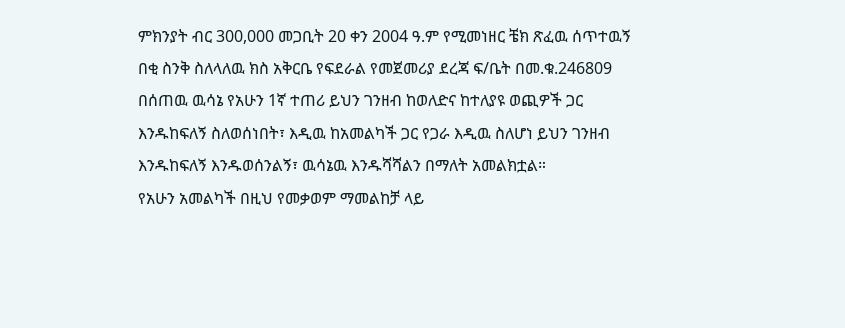ምክንያት ብር 300,000 መጋቢት 20 ቀን 2004 ዓ.ም የሚመነዘር ቼክ ጽፈዉ ሰጥተዉኝ በቂ ስንቅ ስለላለዉ ክስ አቅርቤ የፍደራል የመጀመሪያ ደረጃ ፍ/ቤት በመ.ቁ.246809 በሰጠዉ ዉሳኔ የአሁን 1ኛ ተጠሪ ይህን ገንዘብ ከወለድና ከተለያዩ ወጪዎች ጋር እንዱከፍለኝ ስለወሰነበት፣ እዲዉ ከአመልካች ጋር የጋራ እዲዉ ስለሆነ ይህን ገንዘብ እንዱከፍለኝ እንዱወሰንልኝ፣ ዉሳኔዉ እንዱሻሻልን በማለት አመልክቷል።
የአሁን አመልካች በዚህ የመቃወም ማመልከቻ ላይ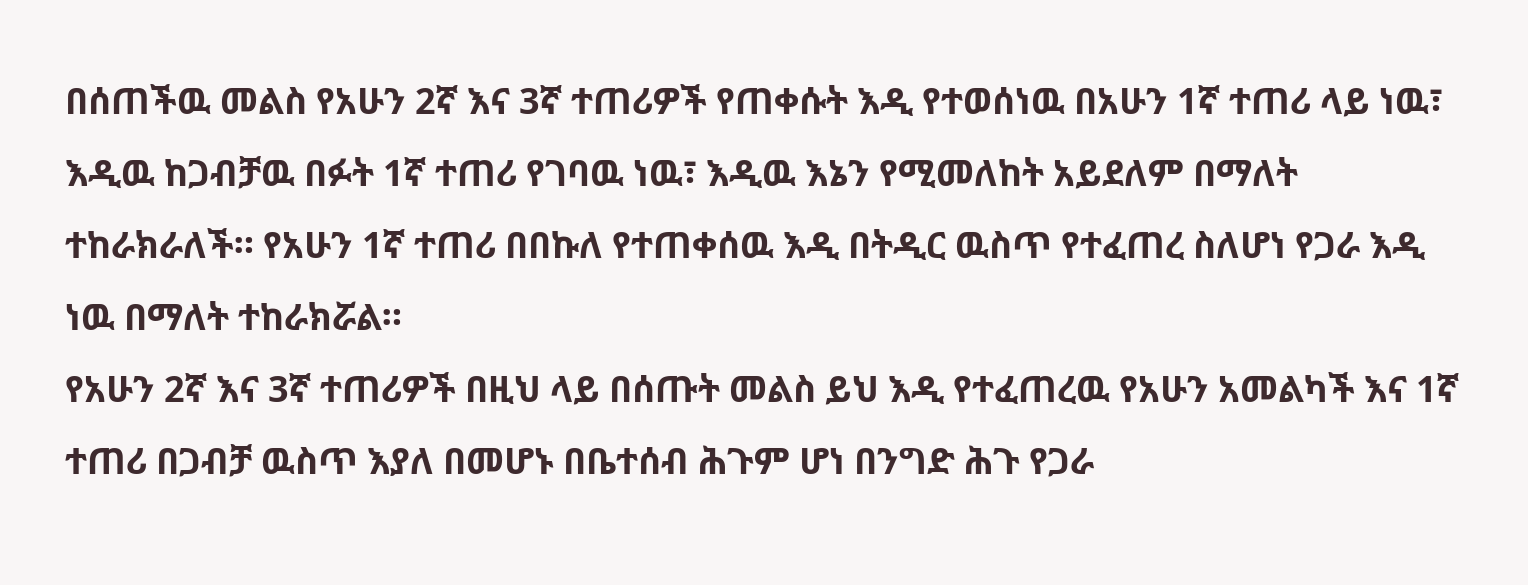በሰጠችዉ መልስ የአሁን 2ኛ እና 3ኛ ተጠሪዎች የጠቀሱት እዲ የተወሰነዉ በአሁን 1ኛ ተጠሪ ላይ ነዉ፣ እዲዉ ከጋብቻዉ በፉት 1ኛ ተጠሪ የገባዉ ነዉ፣ እዲዉ እኔን የሚመለከት አይደለም በማለት ተከራክራለች። የአሁን 1ኛ ተጠሪ በበኩለ የተጠቀሰዉ እዲ በትዲር ዉስጥ የተፈጠረ ስለሆነ የጋራ እዲ ነዉ በማለት ተከራክሯል።
የአሁን 2ኛ እና 3ኛ ተጠሪዎች በዚህ ላይ በሰጡት መልስ ይህ እዲ የተፈጠረዉ የአሁን አመልካች እና 1ኛ ተጠሪ በጋብቻ ዉስጥ እያለ በመሆኑ በቤተሰብ ሕጉም ሆነ በንግድ ሕጉ የጋራ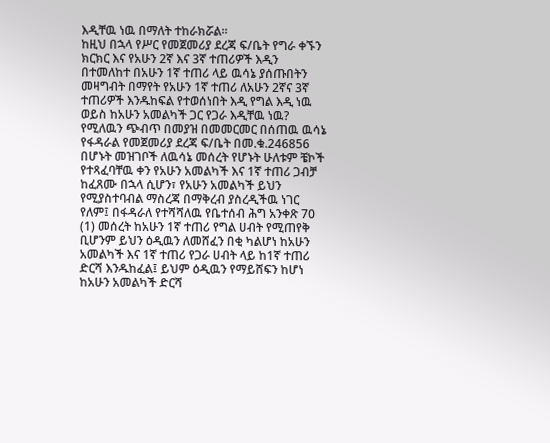እዲቸዉ ነዉ በማለት ተከራክሯል።
ከዚህ በኋላ የሥር የመጀመሪያ ደረጃ ፍ/ቤት የግራ ቀኙን ክርክር እና የአሁን 2ኛ እና 3ኛ ተጠሪዎች እዲን በተመለከተ በአሁን 1ኛ ተጠሪ ላይ ዉሳኔ ያሰጡበትን መዛግብት በማየት የአሁን 1ኛ ተጠሪ ለአሁን 2ኛና 3ኛ ተጠሪዎች እንዱከፍል የተወሰነበት እዲ የግል እዲ ነዉ ወይስ ከአሁን አመልካች ጋር የጋራ እዲቸዉ ነዉ? የሚለዉን ጭብጥ በመያዝ በመመርመር በሰጠዉ ዉሳኔ የፋዳራል የመጀመሪያ ደረጃ ፍ/ቤት በመ.ቁ.246856 በሆኑት መዝገቦች ለዉሳኔ መሰረት የሆኑት ሁለቱም ቼኮች የተጻፈባቸዉ ቀን የአሁን አመልካች እና 1ኛ ተጠሪ ጋብቻ ከፈጸሙ በኋላ ሲሆን፣ የአሁን አመልካች ይህን የሚያስተባብል ማስረጃ በማቅረብ ያስረዲችዉ ነገር የለም፤ በፋዳራለ የተሻሻለዉ የቤተሰብ ሕግ አንቀጽ 70 (1) መሰረት ከአሁን 1ኛ ተጠሪ የግል ሀብት የሚጠየቅ ቢሆንም ይህን ዕዲዉን ለመሸፈን በቂ ካልሆነ ከአሁን አመልካች እና 1ኛ ተጠሪ የጋራ ሀብት ላይ ከ1ኛ ተጠሪ ድርሻ እንዱከፈል፤ ይህም ዕዲዉን የማይሸፍን ከሆነ ከአሁን አመልካች ድርሻ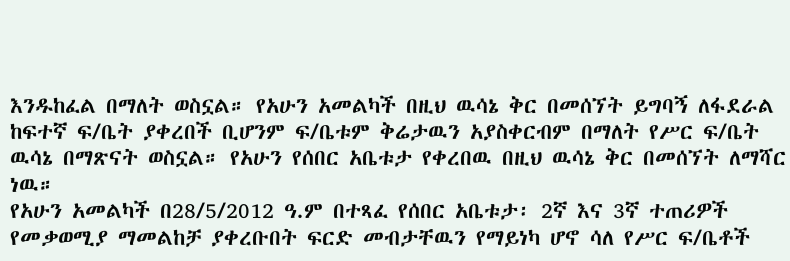እንዱከፈል በማለት ወስኗል። የአሁን አመልካች በዚህ ዉሳኔ ቅር በመሰኘት ይግባኝ ለፋደራል ከፍተኛ ፍ/ቤት ያቀረበች ቢሆንም ፍ/ቤቱም ቅሬታዉን አያስቀርብም በማለት የሥር ፍ/ቤት ዉሳኔ በማጽናት ወስኗል። የአሁን የሰበር አቤቱታ የቀረበዉ በዚህ ዉሳኔ ቅር በመሰኘት ለማሻር ነዉ።
የአሁን አመልካች በ28/5/2012 ዓ.ም በተጻፈ የሰበር አቤቱታ፡ 2ኛ እና 3ኛ ተጠሪዎች የመቃወሚያ ማመልከቻ ያቀረቡበት ፍርድ መብታቸዉን የማይነካ ሆኖ ሳለ የሥር ፍ/ቤቶች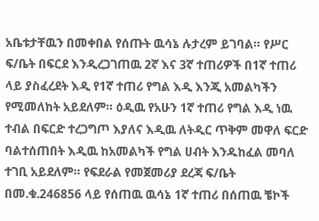አቤቱታቸዉን በመቀበል የሰጡት ዉሳኔ ሉታረም ይገባል። የሥር ፍ/ቤት በፍርደ እንዲረጋገጠዉ 2ኛ እና 3ኛ ተጠሪዎች በ1ኛ ተጠሪ ላይ ያስፈረደት እዲ የ1ኛ ተጠሪ የግል እዲ እንጂ አመልካችን የሚመለከት አይደለም። ዕዲዉ የአሁን 1ኛ ተጠሪ የግል እዲ ነዉ ተብል በፍርድ ተረጋግጦ እያለና እዲዉ ለትዲር ጥቅም መዋለ ፍርድ ባልተሰጠበት እዲዉ ከአመልካች የግል ሀብት እንዱከፈል መባለ ተገቢ አይደለም። የፍደራል የመጀመሪያ ደረጃ ፍ/ቤት በመ.ቁ.246856 ላይ የሰጠዉ ዉሳኔ 1ኛ ተጠሪ በሰጠዉ ቼኮች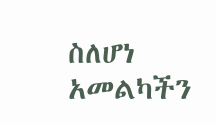ስለሆነ አመልካችን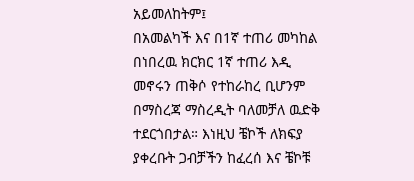አይመለከትም፤
በአመልካች እና በ1ኛ ተጠሪ መካከል በነበረዉ ክርክር 1ኛ ተጠሪ እዲ መኖሩን ጠቅሶ የተከራከረ ቢሆንም በማስረጃ ማስረዲት ባለመቻለ ዉድቅ ተደርጎበታል። እነዚህ ቼኮች ለክፍያ ያቀረቡት ጋብቻችን ከፈረሰ እና ቼኮቹ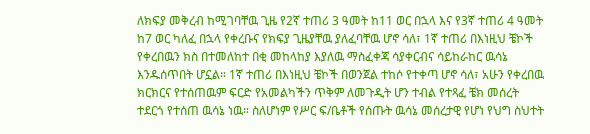ለክፍያ መቅረብ ከሚገባቸዉ ጊዜ የ2ኛ ተጠሪ 3 ዓመት ከ11 ወር በኋላ እና የ3ኛ ተጠሪ 4 ዓመት ከ7 ወር ካለፈ በኋላ የቀረቡና የክፍያ ጊዜያቸዉ ያለፈባቸዉ ሆኖ ሳለ፣ 1ኛ ተጠሪ በእነዚህ ቼኮች የቀረበዉን ክስ በተመለከተ በቂ መከላከያ እያለዉ ማስፈቀጃ ሳያቀርብና ሳይከራከር ዉሳኔ እንዱሰጥበት ሆኗል። 1ኛ ተጠሪ በእነዚህ ቼኮች በወንጀል ተከሶ የተቀጣ ሆኖ ሳለ፣ አሁን የቀረበዉ ክርክርና የተሰጠዉም ፍርድ የአመልካችን ጥቅም ለመጉዲት ሆን ተብል የተጻፈ ቼክ መሰረት ተደርጎ የተሰጠ ዉሳኔ ነዉ። ስለሆነም የሥር ፍ/ቤቶች የሰጡት ዉሳኔ መሰረታዊ የሆነ የህግ ስህተት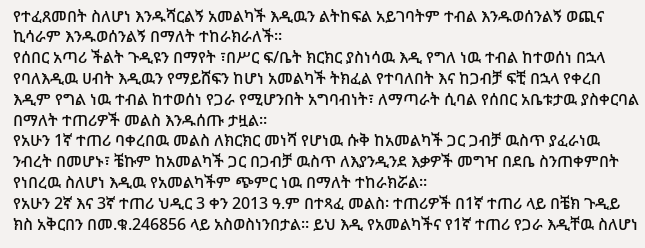የተፈጸመበት ስለሆነ እንዱሻርልኝ አመልካች እዲዉን ልትከፍል አይገባትም ተብል እንዱወሰንልኝ ወጪና ኪሳራም እንዱወሰንልኝ በማለት ተከራክራለች።
የሰበር አጣሪ ችልት ጉዲዩን በማየት ፣በሥር ፍ/ቤት ክርክር ያስነሳዉ እዲ የግለ ነዉ ተብል ከተወሰነ በኋላ የባለእዲዉ ሀብት እዲዉን የማይሸፍን ከሆነ አመልካች ትክፈል የተባለበት እና ከጋብቻ ፍቺ በኋላ የቀረበ እዲም የግል ነዉ ተብል ከተወሰነ የጋራ የሚሆንበት አግባብነት፣ ለማጣራት ሲባል የሰበር አቤቱታዉ ያስቀርባል በማለት ተጠሪዎች መልስ እንዱሰጡ ታዟል።
የአሁን 1ኛ ተጠሪ ባቀረበዉ መልስ ለክርክር መነሻ የሆነዉ ሱቅ ከአመልካች ጋር ጋብቻ ዉስጥ ያፈራነዉ ንብረት በመሆኑ፣ ቼኩም ከአመልካች ጋር በጋብቻ ዉስጥ ለእያንዲንደ እቃዎች መግዣ በደቤ ስንጠቀምበት የነበረዉ ስለሆነ እዲዉ የአመልካችም ጭምር ነዉ በማለት ተከራክሯል።
የአሁን 2ኛ እና 3ኛ ተጠሪ ህዲር 3 ቀን 2013 ዓ.ም በተጻፈ መልስ፡ ተጠሪዎች በ1ኛ ተጠሪ ላይ በቼክ ጉዲይ ክስ አቅርበን በመ.ቁ.246856 ላይ አስወስነንበታል። ይህ እዲ የአመልካችና የ1ኛ ተጠሪ የጋራ እዲቸዉ ስለሆነ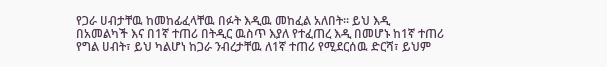የጋራ ሀብታቸዉ ከመከፊፈላቸዉ በፉት እዲዉ መከፈል አለበት። ይህ እዲ በአመልካች እና በ1ኛ ተጠሪ በትዲር ዉስጥ እያለ የተፈጠረ እዲ በመሆኑ ከ1ኛ ተጠሪ የግል ሀብት፣ ይህ ካልሆነ ከጋራ ንብረታቸዉ ለ1ኛ ተጠሪ የሚደርሰዉ ድርሻ፣ ይህም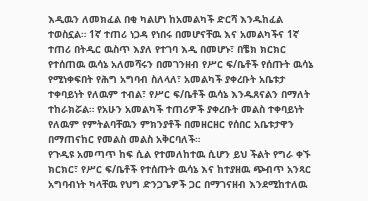እዲዉን ለመክፈል በቂ ካልሆነ ከአመልካች ድርሻ እንዱከፈል ተወስኗል። 1ኛ ተጠሪ ነጋዳ የነበሩ በመሆናቸዉ እና አመልካችና 1ኛ ተጠሪ በትዲር ዉስጥ እያለ የተገባ እዲ በመሆኑ፣ በቼክ ክርክር የተሰጠዉ ዉሳኔ አለመሻሩን በመገንዘብ የሥር ፍ/ቤቶች የሰጡት ዉሳኔ የሚነቀፍበት የሕግ አግባብ ስለላለ፣ አመልካች ያቀረቡት አቤቱታ ተቀባይነት የለዉም ተብል፣ የሥር ፍ/ቤቶች ዉሳኔ እንዱጸናልን በማለት ተከራክሯል። የአሁን አመልካች ተጠሪዎች ያቀረቡት መልስ ተቀባይነት የለዉም የምትልባቸዉን ምክንያቶች በመዘርዘር የሰበር አቤቱታዋን በማጠናከር የመልስ መልስ አቅርባለች።
የጉዲዩ አመጣጥ ከፍ ሲል የተመለከተዉ ሲሆን ይህ ችልት የግራ ቀኙ ክርክር፣ የሥር ፍ/ቤቶች የተሰጡት ዉሳኔ እና ከተያዘዉ ጭብጥ አንጻር አግባብነት ካላቸዉ የህግ ድንጋጌዎች ጋር በማገናዘብ እንደሚከተለዉ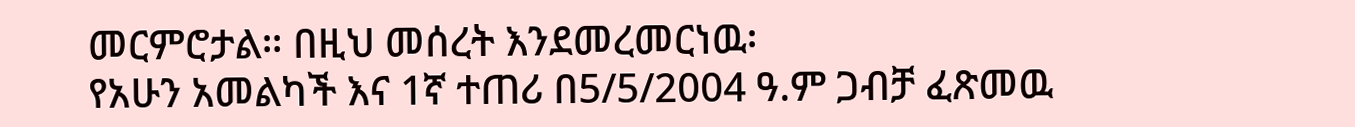መርምሮታል። በዚህ መሰረት እንደመረመርነዉ፡
የአሁን አመልካች እና 1ኛ ተጠሪ በ5/5/2004 ዓ.ም ጋብቻ ፈጽመዉ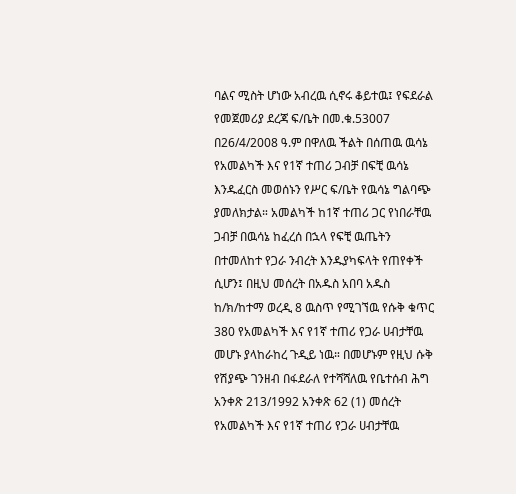ባልና ሚስት ሆነው አብረዉ ሲኖሩ ቆይተዉ፤ የፍደራል የመጀመሪያ ደረጃ ፍ/ቤት በመ.ቁ.53007 በ26/4/2008 ዓ.ም በዋለዉ ችልት በሰጠዉ ዉሳኔ የአመልካች እና የ1ኛ ተጠሪ ጋብቻ በፍቺ ዉሳኔ እንዱፈርስ መወሰኑን የሥር ፍ/ቤት የዉሳኔ ግልባጭ ያመለክታል። አመልካች ከ1ኛ ተጠሪ ጋር የነበራቸዉ ጋብቻ በዉሳኔ ከፈረሰ በኋላ የፍቺ ዉጤትን በተመለከተ የጋራ ንብረት እንዱያካፍላት የጠየቀች ሲሆን፤ በዚህ መሰረት በአዱስ አበባ አዱስ ከ/ክ/ከተማ ወረዲ 8 ዉስጥ የሚገኘዉ የሱቅ ቁጥር 380 የአመልካች እና የ1ኛ ተጠሪ የጋራ ሀብታቸዉ መሆኑ ያላከራከረ ጉዲይ ነዉ። በመሆኑም የዚህ ሱቅ የሽያጭ ገንዘብ በፋደራለ የተሻሻለዉ የቤተሰብ ሕግ አንቀጽ 213/1992 አንቀጽ 62 (1) መሰረት የአመልካች እና የ1ኛ ተጠሪ የጋራ ሀብታቸዉ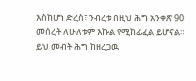እስከሆነ ድረስ፣ ንብረቱ በዚህ ሕግ አንቀጽ 90 መሰረት ለሁለቱም እኩል የሚከፊፈል ይሆናል። ይህ መብት ሕግ ከዘረጋዉ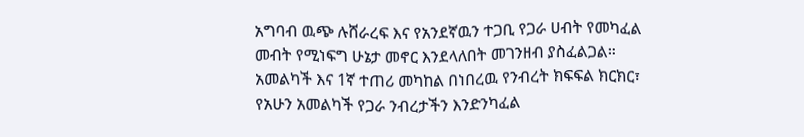አግባብ ዉጭ ሉሸራረፍ እና የአንደኛዉን ተጋቢ የጋራ ሀብት የመካፈል መብት የሚነፍግ ሁኔታ መኖር እንደላለበት መገንዘብ ያስፈልጋል።
አመልካች እና 1ኛ ተጠሪ መካከል በነበረዉ የንብረት ክፍፍል ክርክር፣ የአሁን አመልካች የጋራ ንብረታችን እንድንካፈል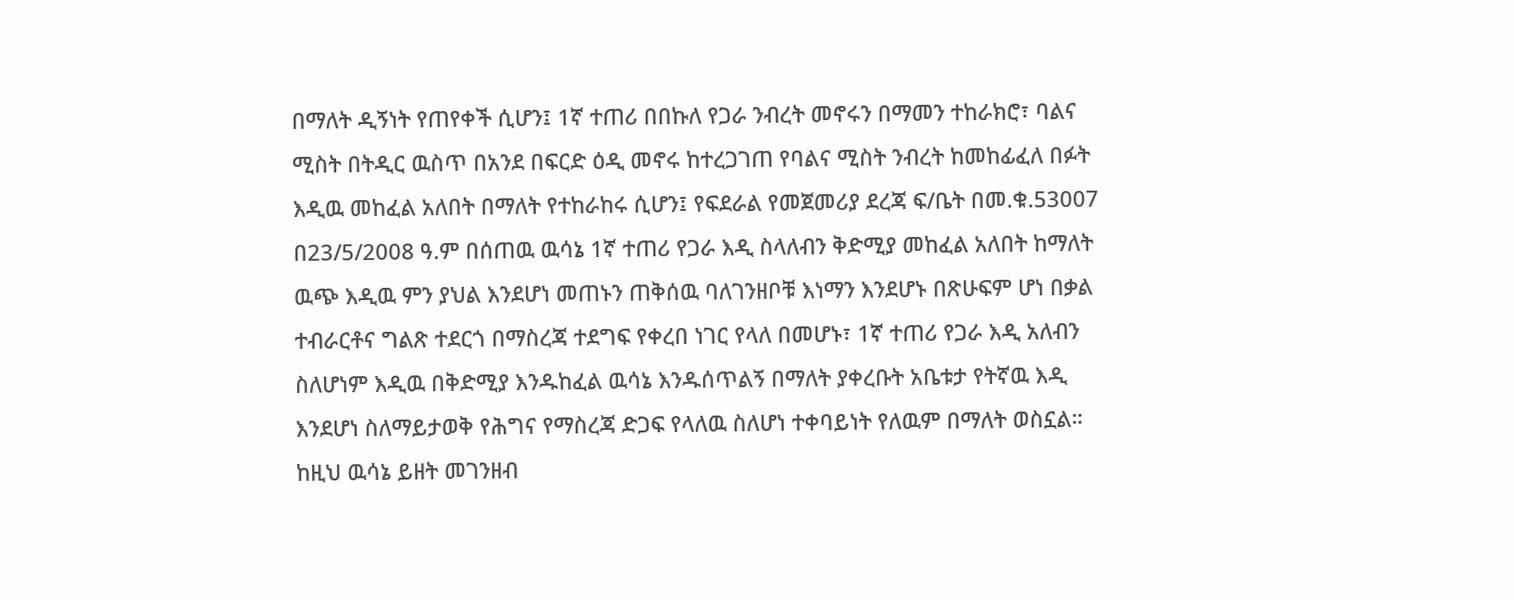በማለት ዲኝነት የጠየቀች ሲሆን፤ 1ኛ ተጠሪ በበኩለ የጋራ ንብረት መኖሩን በማመን ተከራክሮ፣ ባልና ሚስት በትዲር ዉስጥ በአንደ በፍርድ ዕዲ መኖሩ ከተረጋገጠ የባልና ሚስት ንብረት ከመከፊፈለ በፉት እዲዉ መከፈል አለበት በማለት የተከራከሩ ሲሆን፤ የፍደራል የመጀመሪያ ደረጃ ፍ/ቤት በመ.ቁ.53007 በ23/5/2008 ዓ.ም በሰጠዉ ዉሳኔ 1ኛ ተጠሪ የጋራ እዲ ስላለብን ቅድሚያ መከፈል አለበት ከማለት ዉጭ እዲዉ ምን ያህል እንደሆነ መጠኑን ጠቅሰዉ ባለገንዘቦቹ እነማን እንደሆኑ በጽሁፍም ሆነ በቃል ተብራርቶና ግልጽ ተደርጎ በማስረጃ ተደግፍ የቀረበ ነገር የላለ በመሆኑ፣ 1ኛ ተጠሪ የጋራ እዲ አለብን ስለሆነም እዲዉ በቅድሚያ እንዱከፈል ዉሳኔ እንዱሰጥልኝ በማለት ያቀረቡት አቤቱታ የትኛዉ እዲ እንደሆነ ስለማይታወቅ የሕግና የማስረጃ ድጋፍ የላለዉ ስለሆነ ተቀባይነት የለዉም በማለት ወስኗል። ከዚህ ዉሳኔ ይዘት መገንዘብ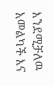እንደሚቻለዉ አመልካች እና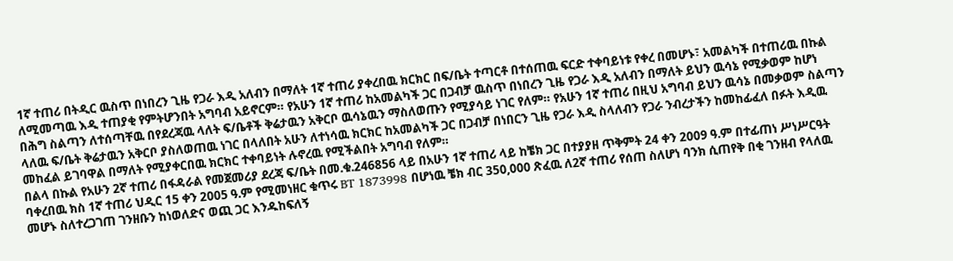1ኛ ተጠሪ በትዲር ዉስጥ በነበረን ጊዜ የጋራ እዲ አለብን በማለት 1ኛ ተጠሪ ያቀረበዉ ክርክር በፍ/ቤት ተጣርቶ በተሰጠዉ ፍርድ ተቀባይነቱ የቀረ በመሆኑ፣ አመልካች በተጠሪዉ በኩል ለሚመጣዉ እዲ ተጠያቂ የምትሆንበት አግባብ አይኖርም። የአሁን 1ኛ ተጠሪ ከአመልካች ጋር በጋብቻ ዉስጥ በነበረን ጊዜ የጋራ እዲ አለብን በማለት ይህን ዉሳኔ የሚቃወም ከሆነ በሕግ ስልጣን ለተሰጣቸዉ በየደረጃዉ ላለት ፍ/ቤቶች ቅሬታዉን አቅርቦ ዉሳኔዉን ማስለወጡን የሚያሳይ ነገር የለም። የአሁን 1ኛ ተጠሪ በዚህ አግባብ ይህን ዉሳኔ በመቃወም ስልጣን ላለዉ ፍ/ቤት ቅሬታዉን አቅርቦ ያስለወጠዉ ነገር በላለበት አሁን ለተነሳዉ ክርክር ከአመልካች ጋር በጋብቻ በነበርን ጊዜ የጋራ እዲ ስላለብን የጋራ ንብረታችን ከመከፊፈለ በፉት እዲዉ መከፈል ይገባዋል በማለት የሚያቀርበዉ ክርክር ተቀባይነት ሉኖረዉ የሚችልበት አግባብ የለም።
በልላ በኩል የአሁን 2ኛ ተጠሪ በፋዳራል የመጀመሪያ ደረጃ ፍ/ቤት በመ.ቁ.246856 ላይ በአሁን 1ኛ ተጠሪ ላይ ከቼክ ጋር በተያያዘ ጥቅምት 24 ቀን 2009 ዓ.ም በተፊጠነ ሥነሥርዓት ባቀረበዉ ክስ 1ኛ ተጠሪ ህዲር 15 ቀን 2005 ዓ.ም የሚመነዘር ቁጥሩ BT 1873998 በሆነዉ ቼክ ብር 350,000 ጽፈዉ ለ2ኛ ተጠሪ የሰጠ ስለሆነ ባንክ ሲጠየቅ በቂ ገንዘብ የላለዉ መሆኑ ስለተረጋገጠ ገንዘቡን ከነወለድና ወጪ ጋር እንዱከፍለኝ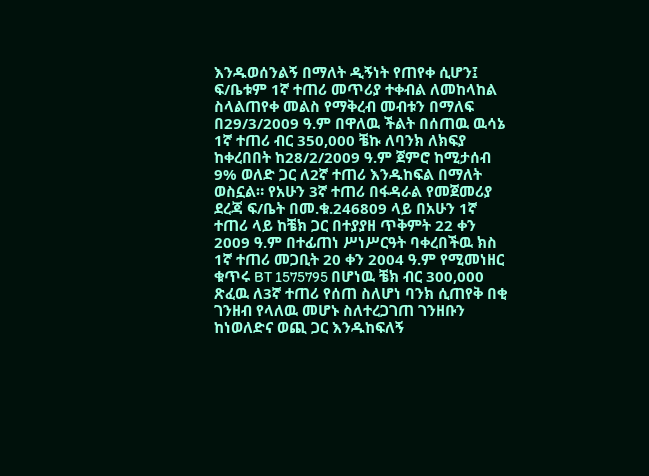እንዱወሰንልኝ በማለት ዲኝነት የጠየቀ ሲሆን፤ ፍ/ቤቱም 1ኛ ተጠሪ መጥሪያ ተቀብል ለመከላከል ስላልጠየቀ መልስ የማቅረብ መብቱን በማለፍ በ29/3/2009 ዓ.ም በዋለዉ ችልት በሰጠዉ ዉሳኔ 1ኛ ተጠሪ ብር 350,000 ቼኩ ለባንክ ለክፍያ ከቀረበበት ከ28/2/2009 ዓ.ም ጀምሮ ከሚታሰብ 9% ወለድ ጋር ለ2ኛ ተጠሪ እንዱከፍል በማለት ወስኗል። የአሁን 3ኛ ተጠሪ በፋዳራል የመጀመሪያ ደረጃ ፍ/ቤት በመ.ቁ.246809 ላይ በአሁን 1ኛ ተጠሪ ላይ ከቼክ ጋር በተያያዘ ጥቅምት 22 ቀን 2009 ዓ.ም በተፊጠነ ሥነሥርዓት ባቀረበችዉ ክስ 1ኛ ተጠሪ መጋቢት 20 ቀን 2004 ዓ.ም የሚመነዘር ቁጥሩ BT 1575795 በሆነዉ ቼክ ብር 300,000 ጽፈዉ ለ3ኛ ተጠሪ የሰጠ ስለሆነ ባንክ ሲጠየቅ በቂ ገንዘብ የላለዉ መሆኑ ስለተረጋገጠ ገንዘቡን ከነወለድና ወጪ ጋር እንዱከፍለኝ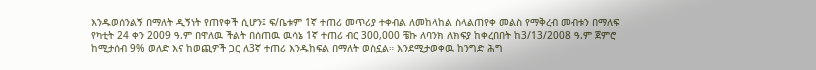እንዱወሰንልኝ በማለት ዲኝነት የጠየቀች ሲሆን፤ ፍ/ቤቱም 1ኛ ተጠሪ መጥሪያ ተቀብል ለመከላከል ስላልጠየቀ መልስ የማቅረብ መብቱን በማለፍ የካቲት 24 ቀን 2009 ዓ.ም በዋለዉ ችልት በሰጠዉ ዉሳኔ 1ኛ ተጠሪ ብር 300,000 ቼኩ ለባንክ ለክፍያ ከቀረበበት ከ3/13/2008 ዓ.ም ጀምሮ ከሚታሰብ 9% ወለድ እና ከወጪዎች ጋር ለ3ኛ ተጠሪ እንዱከፍል በማለት ወስኗል። እንደሚታወቀዉ ከንግድ ሕግ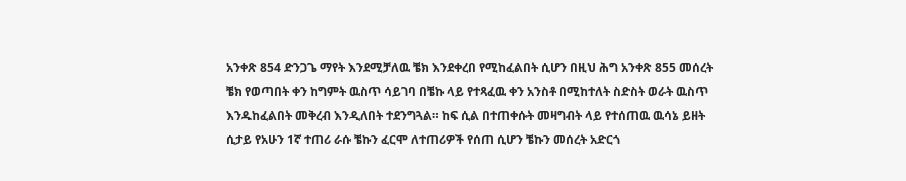አንቀጽ 854 ድንጋጌ ማየት እንደሚቻለዉ ቼክ እንደቀረበ የሚከፈልበት ሲሆን በዚህ ሕግ አንቀጽ 855 መሰረት ቼክ የወጣበት ቀን ከግምት ዉስጥ ሳይገባ በቼኩ ላይ የተጻፈዉ ቀን አንስቶ በሚከተለት ስድስት ወራት ዉስጥ እንዱከፈልበት መቅረብ እንዲለበት ተደንግጓል። ከፍ ሲል በተጠቀሱት መዛግብት ላይ የተሰጠዉ ዉሳኔ ይዘት ሲታይ የአሁን 1ኛ ተጠሪ ራሱ ቼኩን ፈርሞ ለተጠሪዎች የሰጠ ሲሆን ቼኩን መሰረት አድርጎ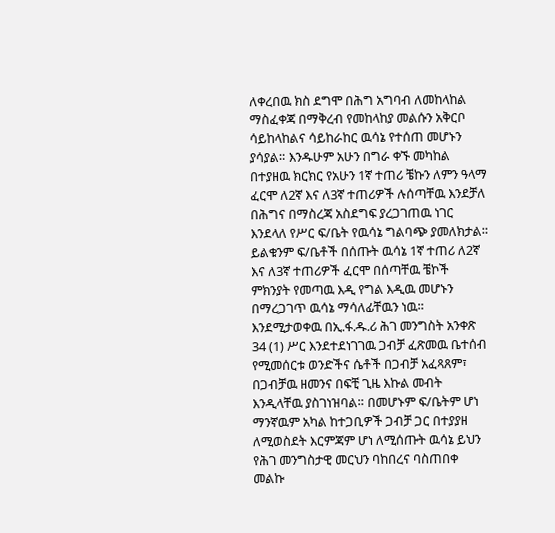ለቀረበዉ ክስ ደግሞ በሕግ አግባብ ለመከላከል ማስፈቀጃ በማቅረብ የመከላከያ መልሱን አቅርቦ ሳይከላከልና ሳይከራከር ዉሳኔ የተሰጠ መሆኑን ያሳያል። እንዱሁም አሁን በግራ ቀኙ መካከል በተያዘዉ ክርክር የአሁን 1ኛ ተጠሪ ቼኩን ለምን ዓላማ ፈርሞ ለ2ኛ እና ለ3ኛ ተጠሪዎች ሉሰጣቸዉ እንደቻለ በሕግና በማስረጃ አስደግፍ ያረጋገጠዉ ነገር እንደላለ የሥር ፍ/ቤት የዉሳኔ ግልባጭ ያመለክታል። ይልቁንም ፍ/ቤቶች በሰጡት ዉሳኔ 1ኛ ተጠሪ ለ2ኛ እና ለ3ኛ ተጠሪዎች ፈርሞ በሰጣቸዉ ቼኮች ምክንያት የመጣዉ እዲ የግል እዲዉ መሆኑን በማረጋገጥ ዉሳኔ ማሳለፊቸዉን ነዉ።
እንደሚታወቀዉ በኢ.ፋ.ዱ.ሪ ሕገ መንግስት አንቀጽ 34 (1) ሥር እንደተደነገገዉ ጋብቻ ፈጽመዉ ቤተሰብ የሚመሰርቱ ወንድችና ሴቶች በጋብቻ አፈጻጸም፣ በጋብቻዉ ዘመንና በፍቺ ጊዜ እኩል መብት እንዲላቸዉ ያስገነዝባል። በመሆኑም ፍ/ቤትም ሆነ ማንኛዉም አካል ከተጋቢዎች ጋብቻ ጋር በተያያዘ ለሚወስደት እርምጃም ሆነ ለሚሰጡት ዉሳኔ ይህን የሕገ መንግስታዊ መርህን ባከበረና ባስጠበቀ መልኩ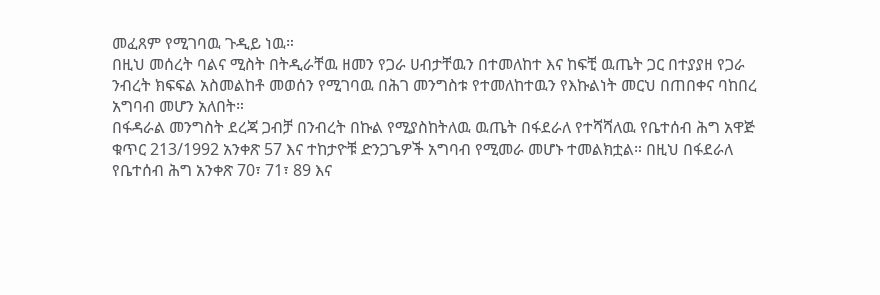መፈጸም የሚገባዉ ጉዲይ ነዉ።
በዚህ መሰረት ባልና ሚስት በትዲራቸዉ ዘመን የጋራ ሀብታቸዉን በተመለከተ እና ከፍቺ ዉጤት ጋር በተያያዘ የጋራ ንብረት ክፍፍል አስመልከቶ መወሰን የሚገባዉ በሕገ መንግስቱ የተመለከተዉን የእኩልነት መርህ በጠበቀና ባከበረ አግባብ መሆን አለበት።
በፋዳራል መንግስት ደረጃ ጋብቻ በንብረት በኩል የሚያስከትለዉ ዉጤት በፋደራለ የተሻሻለዉ የቤተሰብ ሕግ አዋጅ ቁጥር 213/1992 አንቀጽ 57 እና ተከታዮቹ ድንጋጌዎች አግባብ የሚመራ መሆኑ ተመልክቷል። በዚህ በፋደራለ የቤተሰብ ሕግ አንቀጽ 70፣ 71፣ 89 እና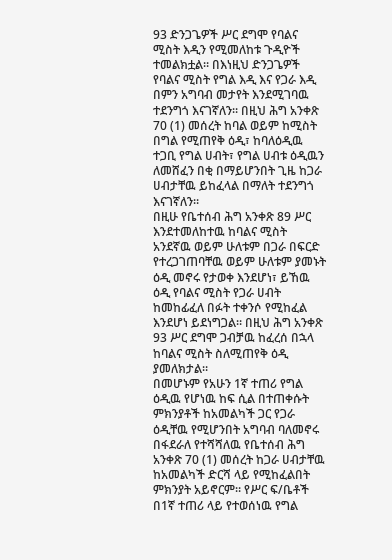93 ድንጋጌዎች ሥር ደግሞ የባልና ሚስት እዲን የሚመለከቱ ጉዲዮች ተመልክቷል። በእነዚህ ድንጋጌዎች የባልና ሚስት የግል እዲ እና የጋራ እዲ በምን አግባብ መታየት እንደሚገባዉ ተደንግጎ እናገኛለን። በዚህ ሕግ አንቀጽ 70 (1) መሰረት ከባል ወይም ከሚስት በግል የሚጠየቅ ዕዲ፣ ከባለዕዲዉ ተጋቢ የግል ሀብት፣ የግል ሀብቱ ዕዲዉን ለመሸፈን በቂ በማይሆንበት ጊዜ ከጋራ ሀብታቸዉ ይከፈላል በማለት ተደንግጎ እናገኛለን።
በዚሁ የቤተሰብ ሕግ አንቀጽ 89 ሥር እንደተመለከተዉ ከባልና ሚስት አንደኛዉ ወይም ሁለቱም በጋራ በፍርድ የተረጋገጠባቸዉ ወይም ሁለቱም ያመኑት ዕዲ መኖሩ የታወቀ እንደሆነ፣ ይኸዉ ዕዲ የባልና ሚስት የጋራ ሀብት ከመከፊፈለ በፉት ተቀንሶ የሚከፈል እንደሆነ ይደነግጋል። በዚህ ሕግ አንቀጽ 93 ሥር ደግሞ ጋብቻዉ ከፈረሰ በኋላ ከባልና ሚስት ስለሚጠየቅ ዕዲ ያመለክታል።
በመሆኑም የአሁን 1ኛ ተጠሪ የግል ዕዲዉ የሆነዉ ከፍ ሲል በተጠቀሱት ምክንያቶች ከአመልካች ጋር የጋራ ዕዲቸዉ የሚሆንበት አግባብ ባለመኖሩ በፋደራለ የተሻሻለዉ የቤተሰብ ሕግ አንቀጽ 70 (1) መሰረት ከጋራ ሀብታቸዉ ከአመልካች ድርሻ ላይ የሚከፈልበት ምክንያት አይኖርም። የሥር ፍ/ቤቶች በ1ኛ ተጠሪ ላይ የተወሰነዉ የግል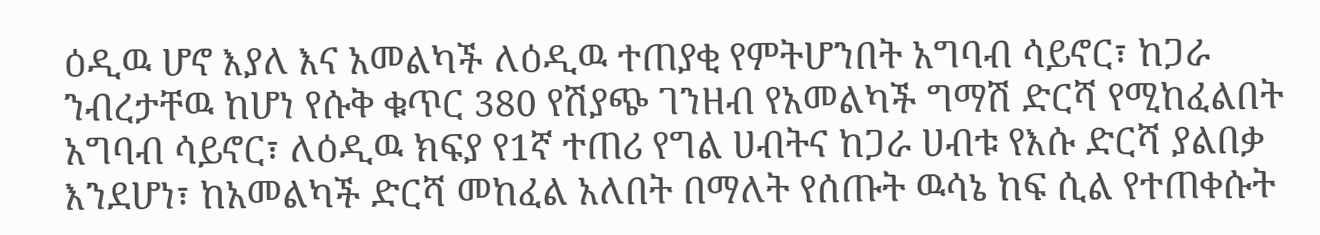ዕዲዉ ሆኖ እያለ እና አመልካች ለዕዲዉ ተጠያቂ የምትሆንበት አግባብ ሳይኖር፣ ከጋራ ንብረታቸዉ ከሆነ የሱቅ ቁጥር 380 የሽያጭ ገንዘብ የአመልካች ግማሽ ድርሻ የሚከፈልበት አግባብ ሳይኖር፣ ለዕዲዉ ክፍያ የ1ኛ ተጠሪ የግል ሀብትና ከጋራ ሀብቱ የእሱ ድርሻ ያልበቃ እንደሆነ፣ ከአመልካች ድርሻ መከፈል አለበት በማለት የሰጡት ዉሳኔ ከፍ ሲል የተጠቀሱት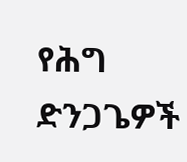የሕግ ድንጋጌዎች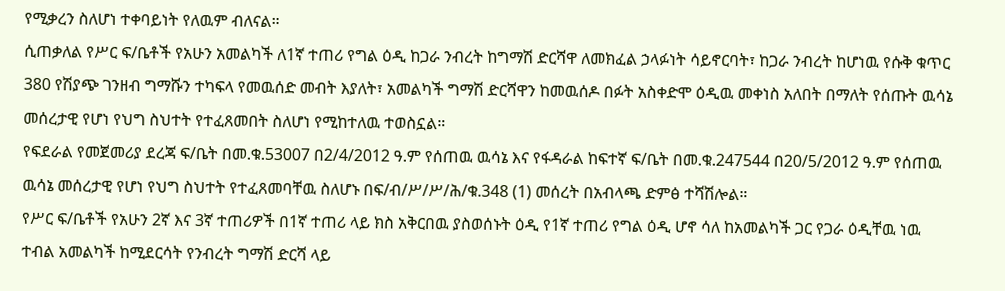የሚቃረን ስለሆነ ተቀባይነት የለዉም ብለናል።
ሲጠቃለል የሥር ፍ/ቤቶች የአሁን አመልካች ለ1ኛ ተጠሪ የግል ዕዲ ከጋራ ንብረት ከግማሽ ድርሻዋ ለመክፈል ኃላፉነት ሳይኖርባት፣ ከጋራ ንብረት ከሆነዉ የሱቅ ቁጥር 380 የሽያጭ ገንዘብ ግማሹን ተካፍላ የመዉሰድ መብት እያለት፣ አመልካች ግማሽ ድርሻዋን ከመዉሰዶ በፉት አስቀድሞ ዕዲዉ መቀነስ አለበት በማለት የሰጡት ዉሳኔ መሰረታዊ የሆነ የህግ ስህተት የተፈጸመበት ስለሆነ የሚከተለዉ ተወስኗል።
የፍደራል የመጀመሪያ ደረጃ ፍ/ቤት በመ.ቁ.53007 በ2/4/2012 ዓ.ም የሰጠዉ ዉሳኔ እና የፋዳራል ከፍተኛ ፍ/ቤት በመ.ቁ.247544 በ20/5/2012 ዓ.ም የሰጠዉ ዉሳኔ መሰረታዊ የሆነ የህግ ስህተት የተፈጸመባቸዉ ስለሆኑ በፍ/ብ/ሥ/ሥ/ሕ/ቁ.348 (1) መሰረት በአብላጫ ድምፅ ተሻሽሎል።
የሥር ፍ/ቤቶች የአሁን 2ኛ እና 3ኛ ተጠሪዎች በ1ኛ ተጠሪ ላይ ክስ አቅርበዉ ያስወሰኑት ዕዲ የ1ኛ ተጠሪ የግል ዕዲ ሆኖ ሳለ ከአመልካች ጋር የጋራ ዕዲቸዉ ነዉ ተብል አመልካች ከሚደርሳት የንብረት ግማሽ ድርሻ ላይ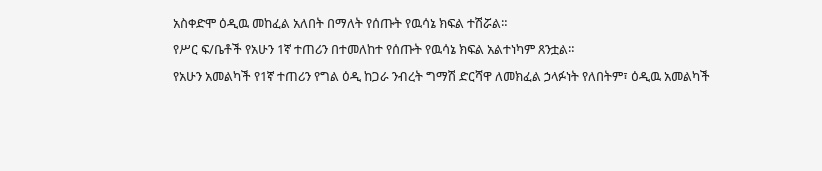አስቀድሞ ዕዲዉ መከፈል አለበት በማለት የሰጡት የዉሳኔ ክፍል ተሽሯል።
የሥር ፍ/ቤቶች የአሁን 1ኛ ተጠሪን በተመለከተ የሰጡት የዉሳኔ ክፍል አልተነካም ጸንቷል።
የአሁን አመልካች የ1ኛ ተጠሪን የግል ዕዲ ከጋራ ንብረት ግማሽ ድርሻዋ ለመክፈል ኃላፉነት የለበትም፣ ዕዲዉ አመልካች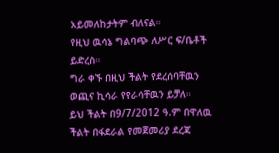አይመለከታትም ብለናል።
የዚህ ዉሳኔ ግልባጭ ለሥር ፍ/ቤቶች ይድረስ።
ግራ ቀኙ በዚህ ችልት የደረሰባቸዉን ወጪና ኪሳራ የየራሳቸዉን ይቻለ።
ይህ ችልት በ9/7/2012 ዓ.ም በዋለዉ ችልት በፋደራል የመጀመሪያ ደረጃ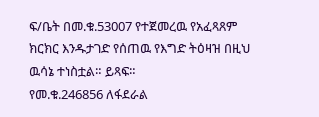ፍ/ቤት በመ.ቁ.53007 የተጀመረዉ የአፈጻጸም ክርክር እንዱታገድ የሰጠዉ የእግድ ትዕዛዝ በዚህ ዉሳኔ ተነስቷል። ይጻፍ።
የመ.ቁ.246856 ለፋደራል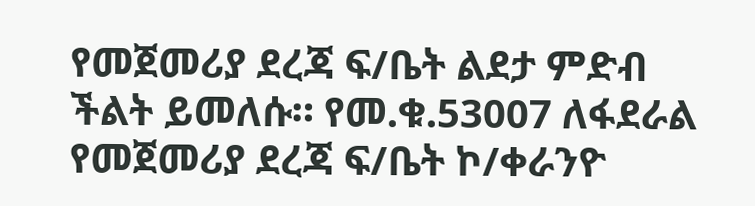የመጀመሪያ ደረጃ ፍ/ቤት ልደታ ምድብ ችልት ይመለሱ። የመ.ቁ.53007 ለፋደራል የመጀመሪያ ደረጃ ፍ/ቤት ኮ/ቀራንዮ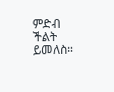ምድብ ችልት ይመለስ።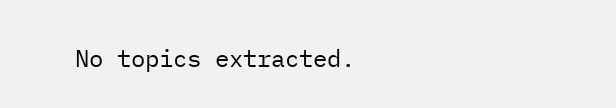No topics extracted.